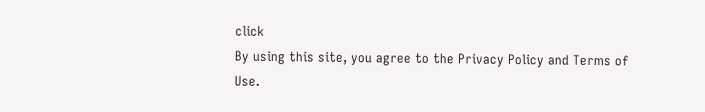click
By using this site, you agree to the Privacy Policy and Terms of Use.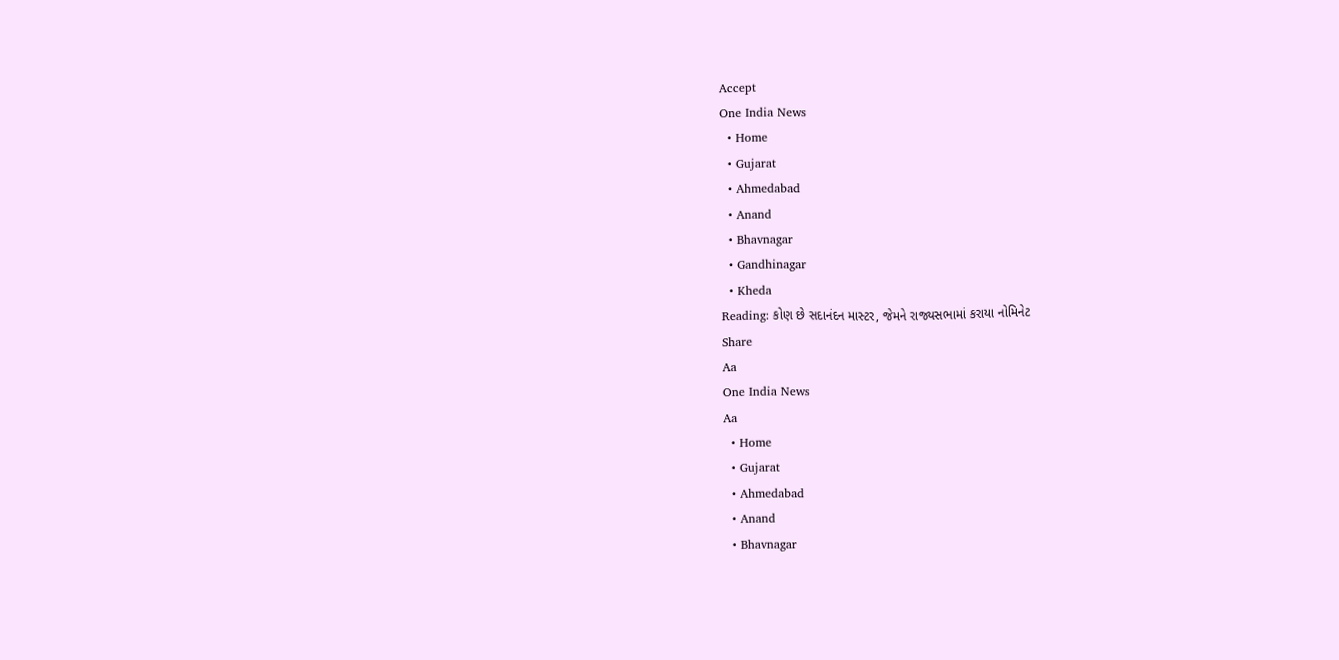Accept
One India News
  • Home
  • Gujarat
  • Ahmedabad
  • Anand
  • Bhavnagar
  • Gandhinagar
  • Kheda
Reading: કોણ છે સદાનંદન માસ્ટર, જેમને રાજ્યસભામાં કરાયા નોમિનેટ
Share
Aa
One India News
Aa
  • Home
  • Gujarat
  • Ahmedabad
  • Anand
  • Bhavnagar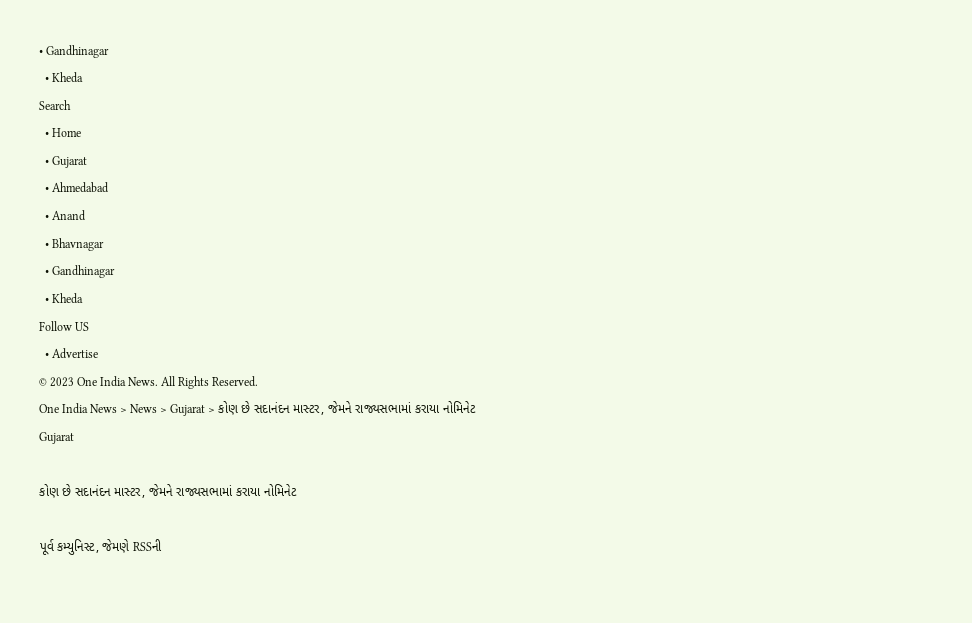• Gandhinagar
  • Kheda
Search
  • Home
  • Gujarat
  • Ahmedabad
  • Anand
  • Bhavnagar
  • Gandhinagar
  • Kheda
Follow US
  • Advertise
© 2023 One India News. All Rights Reserved.
One India News > News > Gujarat > કોણ છે સદાનંદન માસ્ટર, જેમને રાજ્યસભામાં કરાયા નોમિનેટ
Gujarat

કોણ છે સદાનંદન માસ્ટર, જેમને રાજ્યસભામાં કરાયા નોમિનેટ

પૂર્વ કમ્યુનિસ્ટ, જેમણે RSSની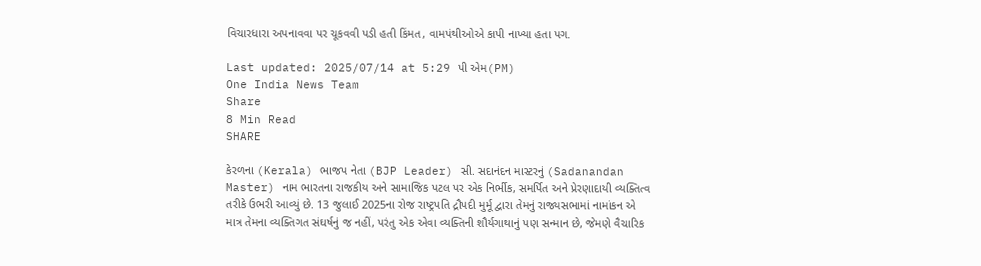વિચારધારા અપનાવવા પર ચૂકવવી પડી હતી કિંમત, વામપંથીઓએ કાપી નાખ્યા હતા પગ.

Last updated: 2025/07/14 at 5:29 પી એમ(PM)
One India News Team
Share
8 Min Read
SHARE

કેરળના (Kerala) ભાજપ નેતા (BJP Leader) સી. સદાનંદન માસ્ટરનું (Sadanandan Master) નામ ભારતના રાજકીય અને સામાજિક પટલ પર એક નિર્ભીક, સમર્પિત અને પ્રેરણાદાયી વ્યક્તિત્વ તરીકે ઉભરી આવ્યું છે. 13 જુલાઈ 2025ના રોજ રાષ્ટ્રપતિ દ્રૌપદી મુર્મૂ દ્વારા તેમનું રાજ્યસભામાં નામાંકન એ માત્ર તેમના વ્યક્તિગત સંઘર્ષનું જ નહીં, પરંતુ એક એવા વ્યક્તિની શૌર્યગાથાનું પણ સન્માન છે, જેમણે વૈચારિક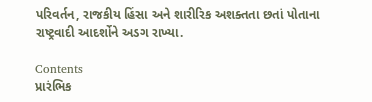પરિવર્તન, રાજકીય હિંસા અને શારીરિક અશક્તતા છતાં પોતાના રાષ્ટ્રવાદી આદર્શોને અડગ રાખ્યા.

Contents
પ્રારંભિક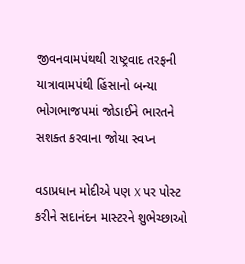જીવનવામપંથથી રાષ્ટ્રવાદ તરફની યાત્રાવામપંથી હિંસાનો બન્યા ભોગભાજપમાં જોડાઈને ભારતને સશક્ત કરવાના જોયા સ્વપ્ન

વડાપ્રધાન મોદીએ પણ X પર પોસ્ટ કરીને સદાનંદન માસ્ટરને શુભેચ્છાઓ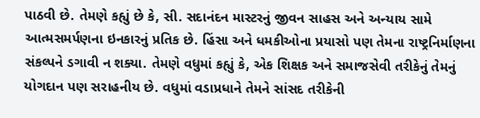પાઠવી છે. તેમણે કહ્યું છે કે, સી. સદાનંદન માસ્ટરનું જીવન સાહસ અને અન્યાય સામે આત્મસમર્પણના ઇનકારનું પ્રતિક છે. હિંસા અને ધમકીઓના પ્રયાસો પણ તેમના રાષ્ટ્રનિર્માણના સંકલ્પને ડગાવી ન શક્યા. તેમણે વધુમાં કહ્યું કે, એક શિક્ષક અને સમાજસેવી તરીકેનું તેમનું યોગદાન પણ સરાહનીય છે. વધુમાં વડાપ્રધાને તેમને સાંસદ તરીકેની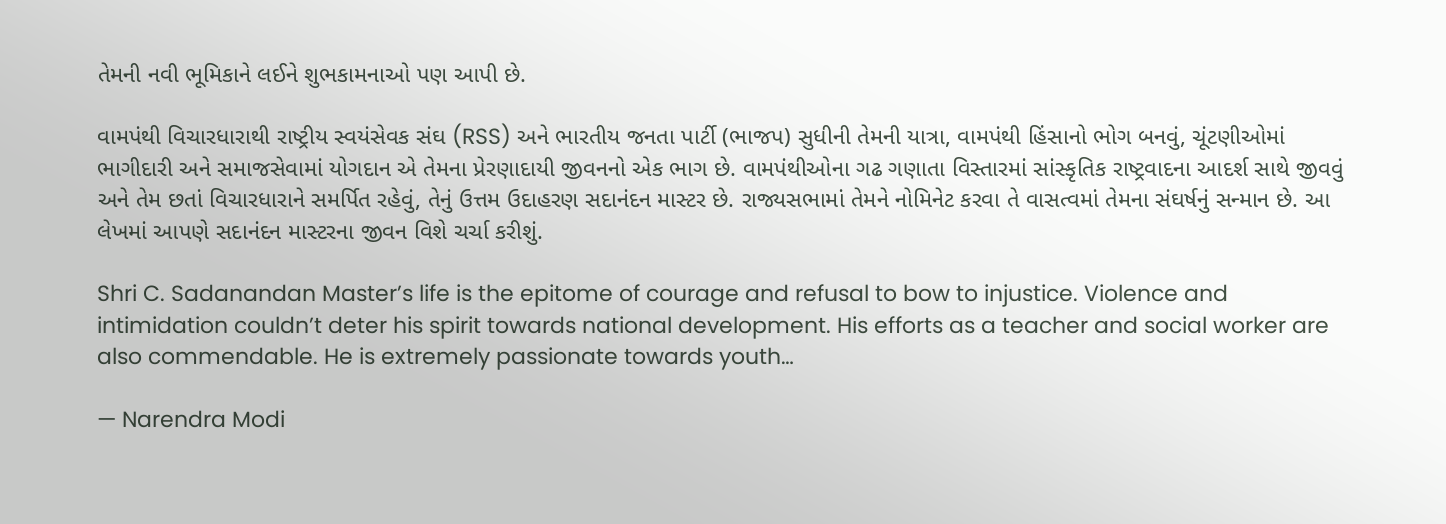તેમની નવી ભૂમિકાને લઈને શુભકામનાઓ પણ આપી છે.

વામપંથી વિચારધારાથી રાષ્ટ્રીય સ્વયંસેવક સંઘ (RSS) અને ભારતીય જનતા પાર્ટી (ભાજપ) સુધીની તેમની યાત્રા, વામપંથી હિંસાનો ભોગ બનવું, ચૂંટણીઓમાં ભાગીદારી અને સમાજસેવામાં યોગદાન એ તેમના પ્રેરણાદાયી જીવનનો એક ભાગ છે. વામપંથીઓના ગઢ ગણાતા વિસ્તારમાં સાંસ્કૃતિક રાષ્ટ્રવાદના આદર્શ સાથે જીવવું અને તેમ છતાં વિચારધારાને સમર્પિત રહેવું, તેનું ઉત્તમ ઉદાહરણ સદાનંદન માસ્ટર છે. રાજ્યસભામાં તેમને નોમિનેટ કરવા તે વાસત્વમાં તેમના સંઘર્ષનું સન્માન છે. આ લેખમાં આપણે સદાનંદન માસ્ટરના જીવન વિશે ચર્ચા કરીશું.

Shri C. Sadanandan Master’s life is the epitome of courage and refusal to bow to injustice. Violence and intimidation couldn’t deter his spirit towards national development. His efforts as a teacher and social worker are also commendable. He is extremely passionate towards youth…

— Narendra Modi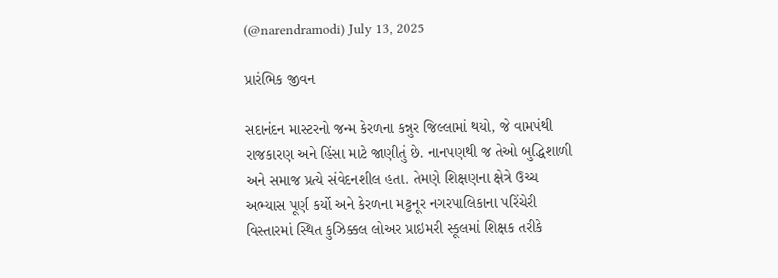(@narendramodi) July 13, 2025

પ્રારંભિક જીવન

સદાનંદન માસ્ટરનો જન્મ કેરળના કન્નુર જિલ્લામાં થયો, જે વામપંથી રાજકારણ અને હિંસા માટે જાણીતું છે. નાનપણથી જ તેઓ બુદ્ધિશાળી અને સમાજ પ્રત્યે સંવેદનશીલ હતા. તેમણે શિક્ષણના ક્ષેત્રે ઉચ્ચ અભ્યાસ પૂર્ણ કર્યો અને કેરળના મટ્ટનૂર નગરપાલિકાના પરિંચેરી વિસ્તારમાં સ્થિત કુઝિક્કલ લોઅર પ્રાઇમરી સ્કૂલમાં શિક્ષક તરીકે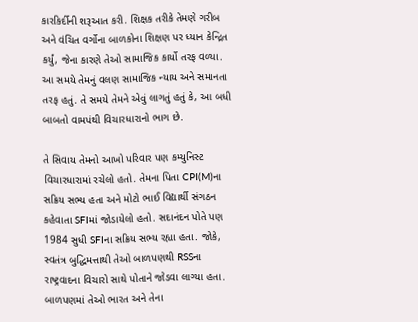કારકિર્દીની શરૂઆત કરી. શિક્ષક તરીકે તેમણે ગરીબ અને વંચિત વર્ગોના બાળકોના શિક્ષણ પર ધ્યાન કેન્દ્રિત કર્યું, જેના કારણે તેઓ સામાજિક કાર્યો તરફ વળ્યા. આ સમયે તેમનું વલણ સામાજિક ન્યાય અને સમાનતા તરફ હતું. તે સમયે તેમને એવું લાગતું હતું કે, આ બધી બાબતો વામપંથી વિચારધારાનો ભાગ છે.

તે સિવાય તેમનો આખો પરિવાર પણ કમ્યુનિસ્ટ વિચારધારામાં રચેલો હતો. તેમના પિતા CPI(M)ના સક્રિય સભ્ય હતા અને મોટો ભાઈ વિદ્યાર્થી સંગઠન કહેવાતા SFIમાં જોડાયેલો હતો. સદાનંદન પોતે પણ 1984 સુધી SFIના સક્રિય સભ્ય રહ્યા હતા. જોકે, સ્વતંત્ર બુદ્ધિમત્તાથી તેઓ બાળપણથી RSSના રાષ્ટ્રવાદના વિચારો સાથે પોતાને જોડવા લાગ્યા હતા. બાળપણમાં તેઓ ભારત અને તેના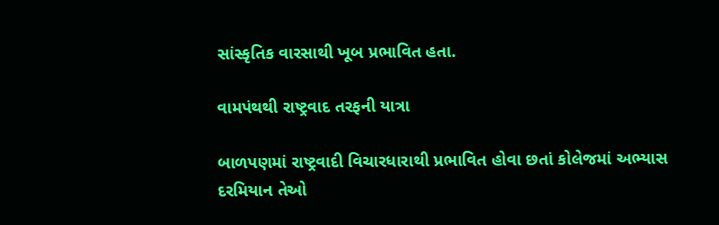સાંસ્કૃતિક વારસાથી ખૂબ પ્રભાવિત હતા.

વામપંથથી રાષ્ટ્રવાદ તરફની યાત્રા

બાળપણમાં રાષ્ટ્રવાદી વિચારધારાથી પ્રભાવિત હોવા છતાં કોલેજમાં અભ્યાસ દરમિયાન તેઓ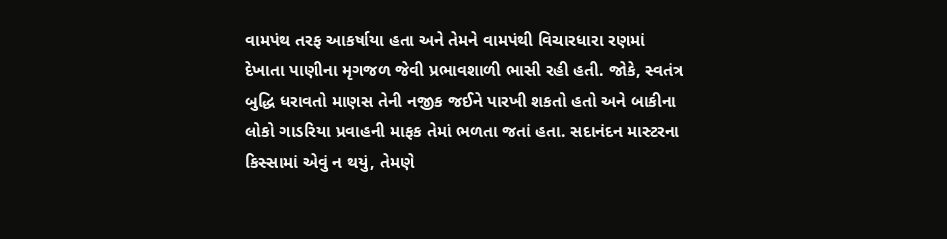વામપંથ તરફ આકર્ષાયા હતા અને તેમને વામપંથી વિચારધારા રણમાં દેખાતા પાણીના મૃગજળ જેવી પ્રભાવશાળી ભાસી રહી હતી. જોકે, સ્વતંત્ર બુદ્ધિ ધરાવતો માણસ તેની નજીક જઈને પારખી શકતો હતો અને બાકીના લોકો ગાડરિયા પ્રવાહની માફક તેમાં ભળતા જતાં હતા. સદાનંદન માસ્ટરના કિસ્સામાં એવું ન થયું, તેમણે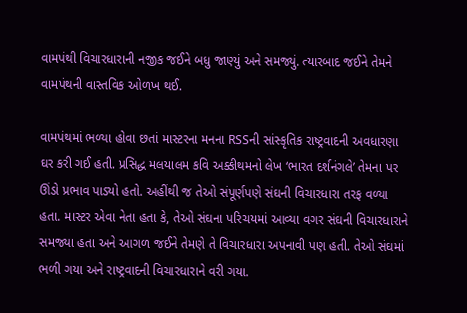વામપંથી વિચારધારાની નજીક જઈને બધુ જાણ્યું અને સમજ્યું. ત્યારબાદ જઈને તેમને વામપંથની વાસ્તવિક ઓળખ થઈ.

વામપંથમાં ભળ્યા હોવા છતાં માસ્ટરના મનના RSSની સાંસ્કૃતિક રાષ્ટ્રવાદની અવધારણા ઘર કરી ગઈ હતી. પ્રસિદ્ધ મલયાલમ કવિ અક્કીથમનો લેખ ‘ભારત દર્શનંગલે’ તેમના પર ઊંડો પ્રભાવ પાડ્યો હતો. અહીંથી જ તેઓ સંપૂર્ણપણે સંઘની વિચારધારા તરફ વળ્યા હતા. માસ્ટર એવા નેતા હતા કે, તેઓ સંઘના પરિચયમાં આવ્યા વગર સંઘની વિચારધારાને સમજ્યા હતા અને આગળ જઈને તેમણે તે વિચારધારા અપનાવી પણ હતી. તેઓ સંઘમાં ભળી ગયા અને રાષ્ટ્રવાદની વિચારધારાને વરી ગયા.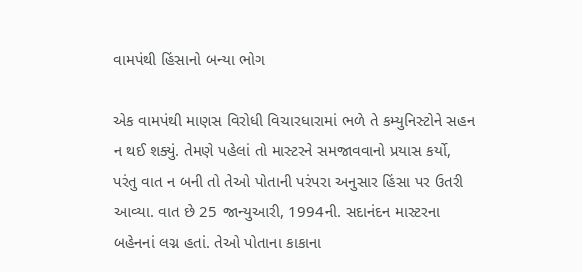વામપંથી હિંસાનો બન્યા ભોગ

એક વામપંથી માણસ વિરોધી વિચારધારામાં ભળે તે કમ્યુનિસ્ટોને સહન ન થઈ શક્યું. તેમણે પહેલાં તો માસ્ટરને સમજાવવાનો પ્રયાસ કર્યો, પરંતુ વાત ન બની તો તેઓ પોતાની પરંપરા અનુસાર હિંસા પર ઉતરી આવ્યા. વાત છે 25 જાન્યુઆરી, 1994ની. સદાનંદન માસ્ટરના બહેનનાં લગ્ન હતાં. તેઓ પોતાના કાકાના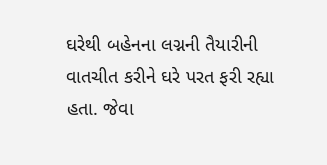ઘરેથી બહેનના લગ્નની તૈયારીની વાતચીત કરીને ઘરે પરત ફરી રહ્યા હતા. જેવા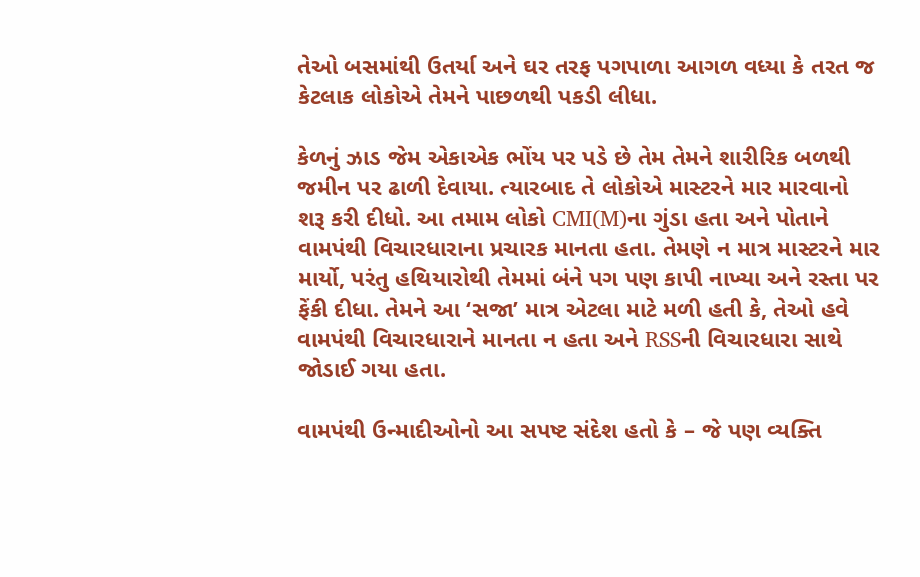તેઓ બસમાંથી ઉતર્યા અને ઘર તરફ પગપાળા આગળ વધ્યા કે તરત જ કેટલાક લોકોએ તેમને પાછળથી પકડી લીધા.

કેળનું ઝાડ જેમ એકાએક ભોંય પર પડે છે તેમ તેમને શારીરિક બળથી જમીન પર ઢાળી દેવાયા. ત્યારબાદ તે લોકોએ માસ્ટરને માર મારવાનો શરૂ કરી દીધો. આ તમામ લોકો CMI(M)ના ગુંડા હતા અને પોતાને વામપંથી વિચારધારાના પ્રચારક માનતા હતા. તેમણે ન માત્ર માસ્ટરને માર માર્યો, પરંતુ હથિયારોથી તેમમાં બંને પગ પણ કાપી નાખ્યા અને રસ્તા પર ફેંકી દીધા. તેમને આ ‘સજા’ માત્ર એટલા માટે મળી હતી કે, તેઓ હવે વામપંથી વિચારધારાને માનતા ન હતા અને RSSની વિચારધારા સાથે જોડાઈ ગયા હતા.

વામપંથી ઉન્માદીઓનો આ સપષ્ટ સંદેશ હતો કે – જે પણ વ્યક્તિ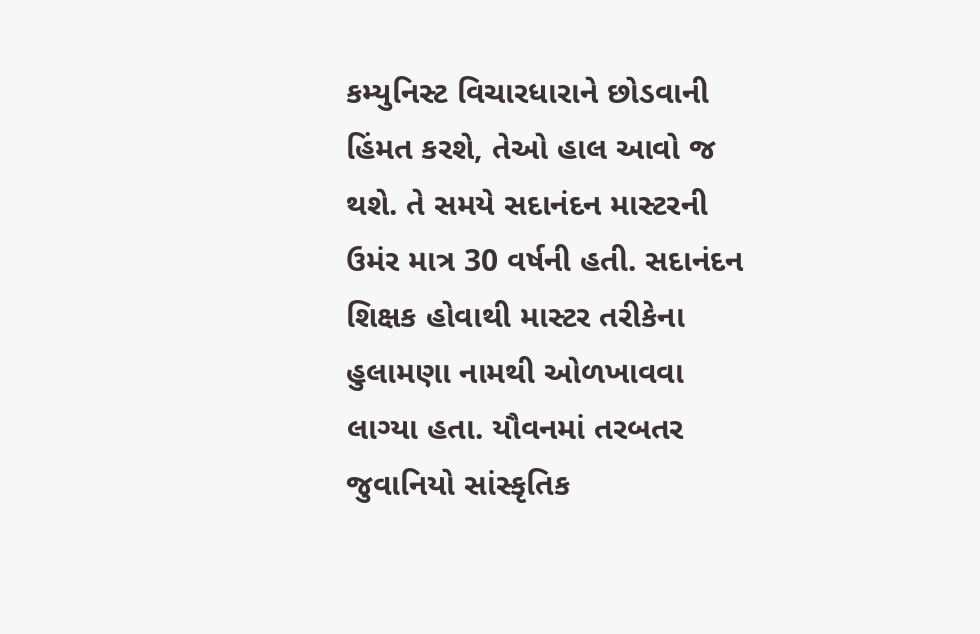કમ્યુનિસ્ટ વિચારધારાને છોડવાની હિંમત કરશે, તેઓ હાલ આવો જ થશે. તે સમયે સદાનંદન માસ્ટરની ઉમંર માત્ર 30 વર્ષની હતી. સદાનંદન શિક્ષક હોવાથી માસ્ટર તરીકેના હુલામણા નામથી ઓળખાવવા લાગ્યા હતા. યૌવનમાં તરબતર જુવાનિયો સાંસ્કૃતિક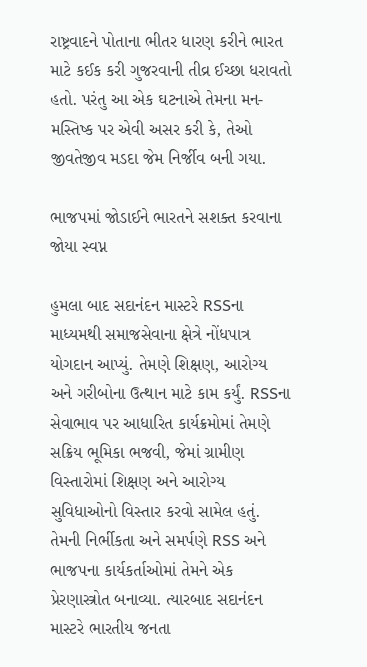રાષ્ટ્રવાદને પોતાના ભીતર ધારણ કરીને ભારત માટે કઈક કરી ગુજરવાની તીવ્ર ઈચ્છા ધરાવતો હતો. પરંતુ આ એક ઘટનાએ તેમના મન-મસ્તિષ્ક પર એવી અસર કરી કે, તેઓ જીવતેજીવ મડદા જેમ નિર્જીવ બની ગયા.

ભાજપમાં જોડાઈને ભારતને સશક્ત કરવાના જોયા સ્વપ્ન

હુમલા બાદ સદાનંદન માસ્ટરે RSSના માધ્યમથી સમાજસેવાના ક્ષેત્રે નોંધપાત્ર યોગદાન આપ્યું. તેમણે શિક્ષણ, આરોગ્ય અને ગરીબોના ઉત્થાન માટે કામ કર્યું. RSSના સેવાભાવ પર આધારિત કાર્યક્રમોમાં તેમણે સક્રિય ભૂમિકા ભજવી, જેમાં ગ્રામીણ વિસ્તારોમાં શિક્ષણ અને આરોગ્ય સુવિધાઓનો વિસ્તાર કરવો સામેલ હતું. તેમની નિર્ભીકતા અને સમર્પણે RSS અને ભાજપના કાર્યકર્તાઓમાં તેમને એક પ્રેરણાસ્ત્રોત બનાવ્યા. ત્યારબાદ સદાનંદન માસ્ટરે ભારતીય જનતા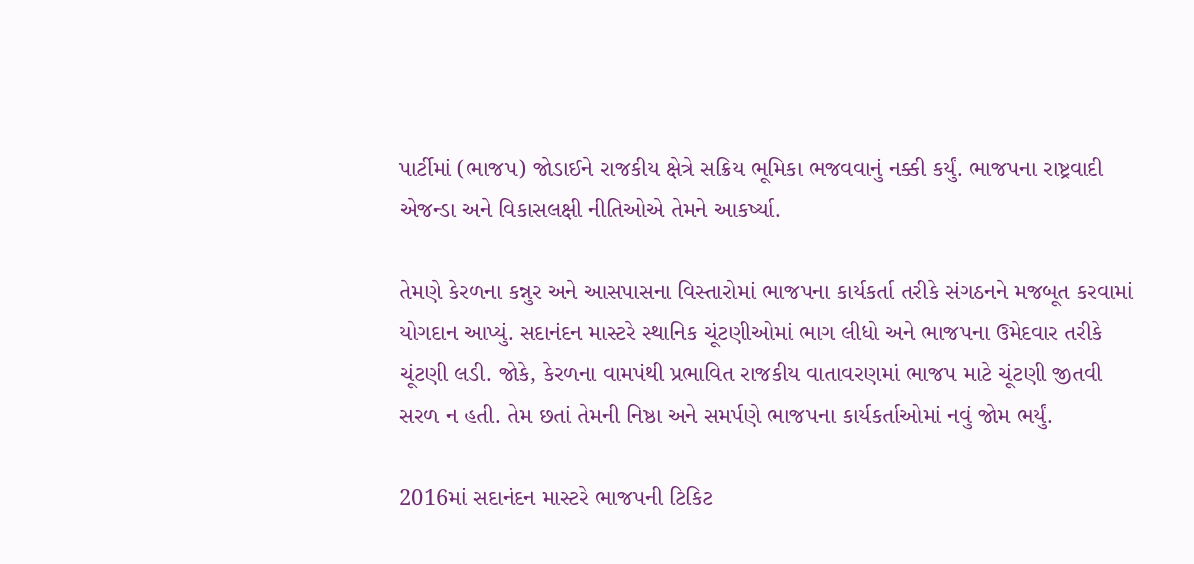પાર્ટીમાં (ભાજપ) જોડાઈને રાજકીય ક્ષેત્રે સક્રિય ભૂમિકા ભજવવાનું નક્કી કર્યું. ભાજપના રાષ્ટ્રવાદી એજન્ડા અને વિકાસલક્ષી નીતિઓએ તેમને આકર્ષ્યા.

તેમણે કેરળના કન્નુર અને આસપાસના વિસ્તારોમાં ભાજપના કાર્યકર્તા તરીકે સંગઠનને મજબૂત કરવામાં યોગદાન આપ્યું. સદાનંદન માસ્ટરે સ્થાનિક ચૂંટણીઓમાં ભાગ લીધો અને ભાજપના ઉમેદવાર તરીકે ચૂંટણી લડી. જોકે, કેરળના વામપંથી પ્રભાવિત રાજકીય વાતાવરણમાં ભાજપ માટે ચૂંટણી જીતવી સરળ ન હતી. તેમ છતાં તેમની નિષ્ઠા અને સમર્પણે ભાજપના કાર્યકર્તાઓમાં નવું જોમ ભર્યું.

2016માં સદાનંદન માસ્ટરે ભાજપની ટિકિટ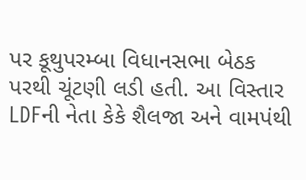પર કૂથુપરમ્બા વિધાનસભા બેઠક પરથી ચૂંટણી લડી હતી. આ વિસ્તાર LDFની નેતા કેકે શૈલજા અને વામપંથી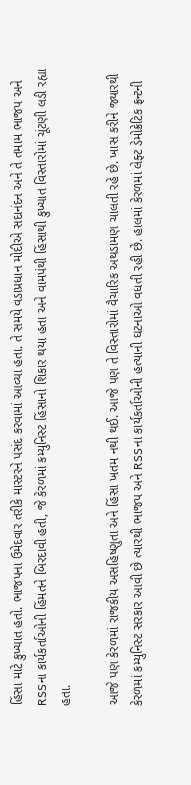હિંસા માટે કુખ્યાત હતો. ભાજપના ઉમેદવાર તરીકે માસ્ટરને પસંદ કરવામાં આવ્યા હતા. તે સમયે વડાપ્રધાન મોદીએ સદાનંદન અને તે તમામ ભાજપ અને RSSના કાર્યકર્તાઓની હિંમતને બિરદાવી હતી, જે કેરળમાં કમ્યુનિસ્ટ હિંસાનો શિકાર થયા હતા અને વામપંથી હિંસાથી કુખ્યાત વિસ્તારોમાં ચૂંટણી લડી રહ્યા હતા.

આજે પણ કેરળમાં રાજકીય અસહિષ્ણુતા અને હિંસા ખતમ નથી થઈ. આજે પણ તે વિસ્તારોમાં વૈચારિક અથડામણ ચાલતી રહે છે. ખાસ કરીને જ્યારથી કેરળમાં કમ્યુનિસ્ટ સરકાર આવી છે ત્યારથી ભાજપ અને RSSના કાર્યકર્તાઓની હત્યાની ઘટનાઓ વધતી રહી છે. હાલમાં કેરળમાં લેફ્ટ ડેમોક્રેટિક ફ્રન્ટની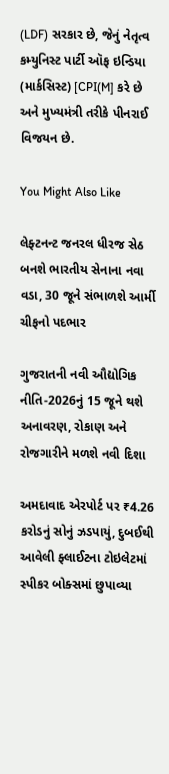(LDF) સરકાર છે, જેનું નેતૃત્વ કમ્યુનિસ્ટ પાર્ટી ઑફ ઇન્ડિયા (માર્કસિસ્ટ) [CPI(M] કરે છે અને મુખ્યમંત્રી તરીકે પીનરાઈ વિજયન છે.

You Might Also Like

લેફ્ટનન્ટ જનરલ ધીરજ સેઠ બનશે ભારતીય સેનાના નવા વડા, 30 જૂને સંભાળશે આર્મી ચીફનો પદભાર

ગુજરાતની નવી ઔદ્યોગિક નીતિ-2026નું 15 જૂને થશે અનાવરણ, રોકાણ અને રોજગારીને મળશે નવી દિશા

અમદાવાદ એરપોર્ટ પર ₹4.26 કરોડનું સોનું ઝડપાયું, દુબઈથી આવેલી ફ્લાઈટના ટોઇલેટમાં સ્પીકર બોક્સમાં છુપાવ્યા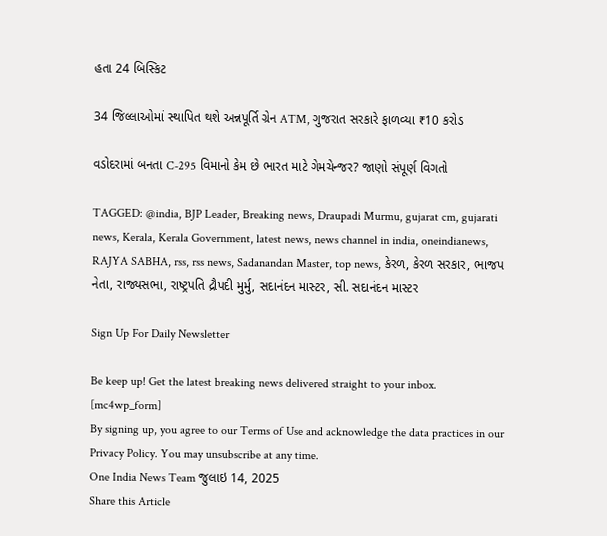હતા 24 બિસ્કિટ

34 જિલ્લાઓમાં સ્થાપિત થશે અન્નપૂર્તિ ગ્રેન ATM, ગુજરાત સરકારે ફાળવ્યા ₹10 કરોડ

વડોદરામાં બનતા C-295 વિમાનો કેમ છે ભારત માટે ગેમચેન્જર? જાણો સંપૂર્ણ વિગતો

TAGGED: @india, BJP Leader, Breaking news, Draupadi Murmu, gujarat cm, gujarati news, Kerala, Kerala Government, latest news, news channel in india, oneindianews, RAJYA SABHA, rss, rss news, Sadanandan Master, top news, કેરળ, કેરળ સરકાર, ભાજપ નેતા, રાજ્યસભા, રાષ્ટ્રપતિ દ્રૌપદી મુર્મુ, સદાનંદન માસ્ટર, સી. સદાનંદન માસ્ટર

Sign Up For Daily Newsletter

Be keep up! Get the latest breaking news delivered straight to your inbox.
[mc4wp_form]
By signing up, you agree to our Terms of Use and acknowledge the data practices in our Privacy Policy. You may unsubscribe at any time.
One India News Team જુલાઇ 14, 2025
Share this Article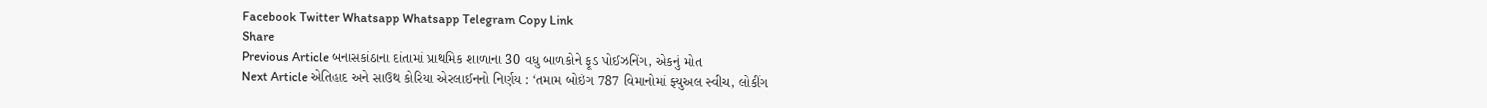Facebook Twitter Whatsapp Whatsapp Telegram Copy Link
Share
Previous Article બનાસકાંઠાના દાંતામાં પ્રાથમિક શાળાના 30 વધુ બાળકોને ફૂડ પોઈઝનિંગ, એકનું મોત
Next Article એતિહાદ અને સાઉથ કોરિયા એરલાઈનનો નિર્ણય : ‘તમામ બોઇંગ 787 વિમાનોમાં ફ્યુઅલ સ્વીચ, લોકીંગ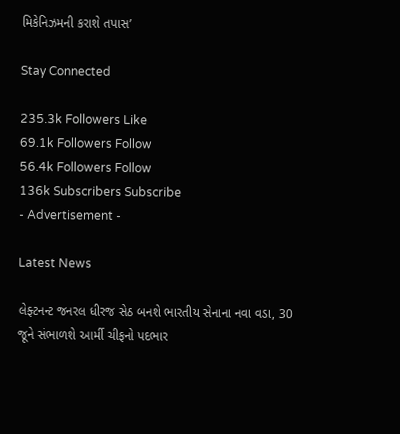મિકેનિઝમની કરાશે તપાસ’

Stay Connected

235.3k Followers Like
69.1k Followers Follow
56.4k Followers Follow
136k Subscribers Subscribe
- Advertisement -

Latest News

લેફ્ટનન્ટ જનરલ ધીરજ સેઠ બનશે ભારતીય સેનાના નવા વડા, 30 જૂને સંભાળશે આર્મી ચીફનો પદભાર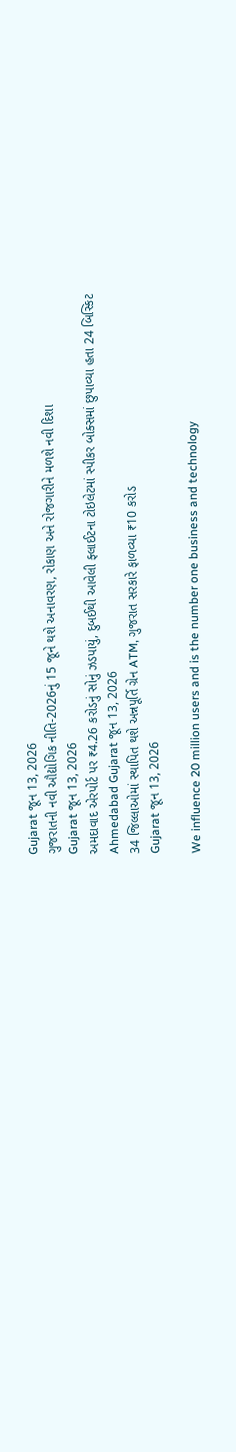Gujarat જૂન 13, 2026
ગુજરાતની નવી ઔદ્યોગિક નીતિ-2026નું 15 જૂને થશે અનાવરણ, રોકાણ અને રોજગારીને મળશે નવી દિશા
Gujarat જૂન 13, 2026
અમદાવાદ એરપોર્ટ પર ₹4.26 કરોડનું સોનું ઝડપાયું, દુબઈથી આવેલી ફ્લાઈટના ટોઇલેટમાં સ્પીકર બોક્સમાં છુપાવ્યા હતા 24 બિસ્કિટ
Ahmedabad Gujarat જૂન 13, 2026
34 જિલ્લાઓમાં સ્થાપિત થશે અન્નપૂર્તિ ગ્રેન ATM, ગુજરાત સરકારે ફાળવ્યા ₹10 કરોડ
Gujarat જૂન 13, 2026

We influence 20 million users and is the number one business and technology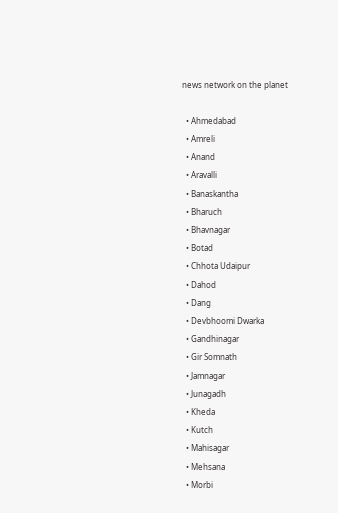news network on the planet

  • Ahmedabad
  • Amreli
  • Anand
  • Aravalli
  • Banaskantha
  • Bharuch
  • Bhavnagar
  • Botad
  • Chhota Udaipur
  • Dahod
  • Dang
  • Devbhoomi Dwarka
  • Gandhinagar
  • Gir Somnath
  • Jamnagar
  • Junagadh
  • Kheda
  • Kutch
  • Mahisagar
  • Mehsana
  • Morbi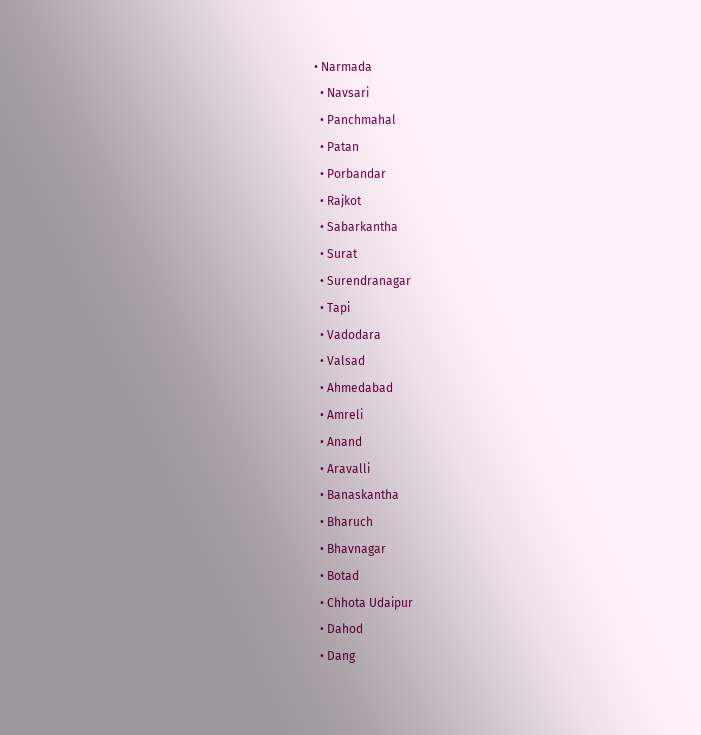• Narmada
  • Navsari
  • Panchmahal
  • Patan
  • Porbandar
  • Rajkot
  • Sabarkantha
  • Surat
  • Surendranagar
  • Tapi
  • Vadodara
  • Valsad
  • Ahmedabad
  • Amreli
  • Anand
  • Aravalli
  • Banaskantha
  • Bharuch
  • Bhavnagar
  • Botad
  • Chhota Udaipur
  • Dahod
  • Dang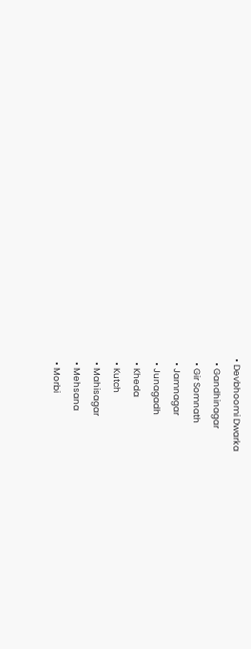• Devbhoomi Dwarka
  • Gandhinagar
  • Gir Somnath
  • Jamnagar
  • Junagadh
  • Kheda
  • Kutch
  • Mahisagar
  • Mehsana
  • Morbi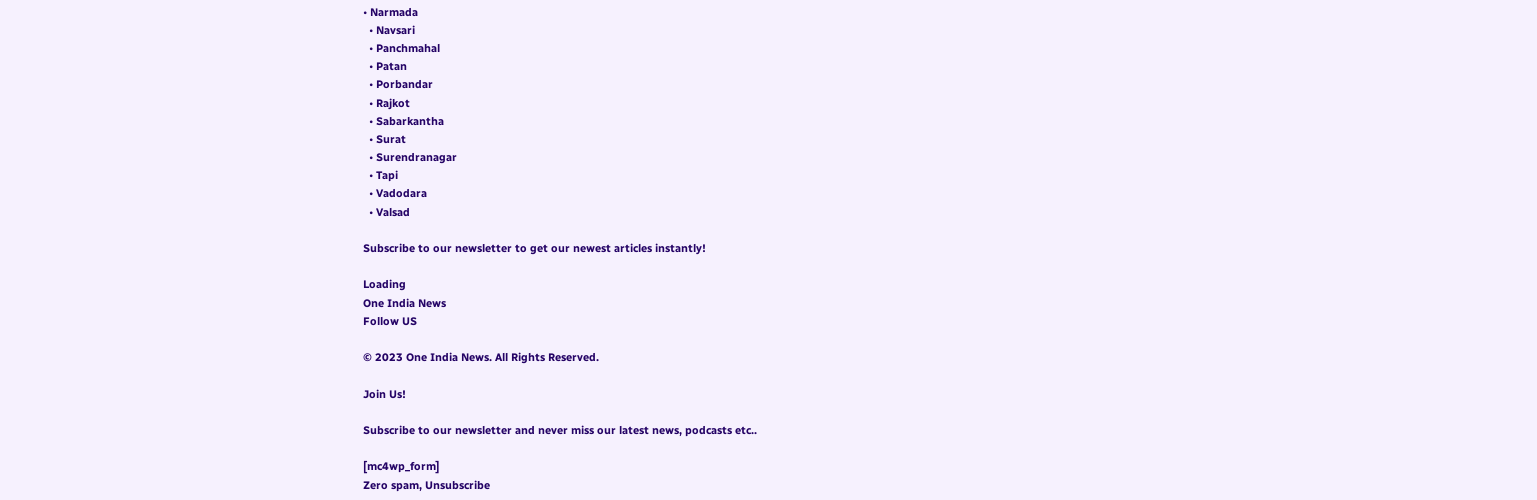• Narmada
  • Navsari
  • Panchmahal
  • Patan
  • Porbandar
  • Rajkot
  • Sabarkantha
  • Surat
  • Surendranagar
  • Tapi
  • Vadodara
  • Valsad

Subscribe to our newsletter to get our newest articles instantly!

Loading
One India News
Follow US

© 2023 One India News. All Rights Reserved.

Join Us!

Subscribe to our newsletter and never miss our latest news, podcasts etc..

[mc4wp_form]
Zero spam, Unsubscribe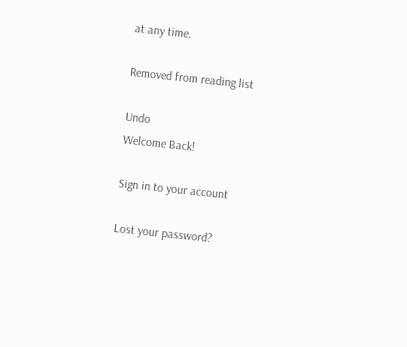at any time.

Removed from reading list

Undo
Welcome Back!

Sign in to your account

Lost your password?